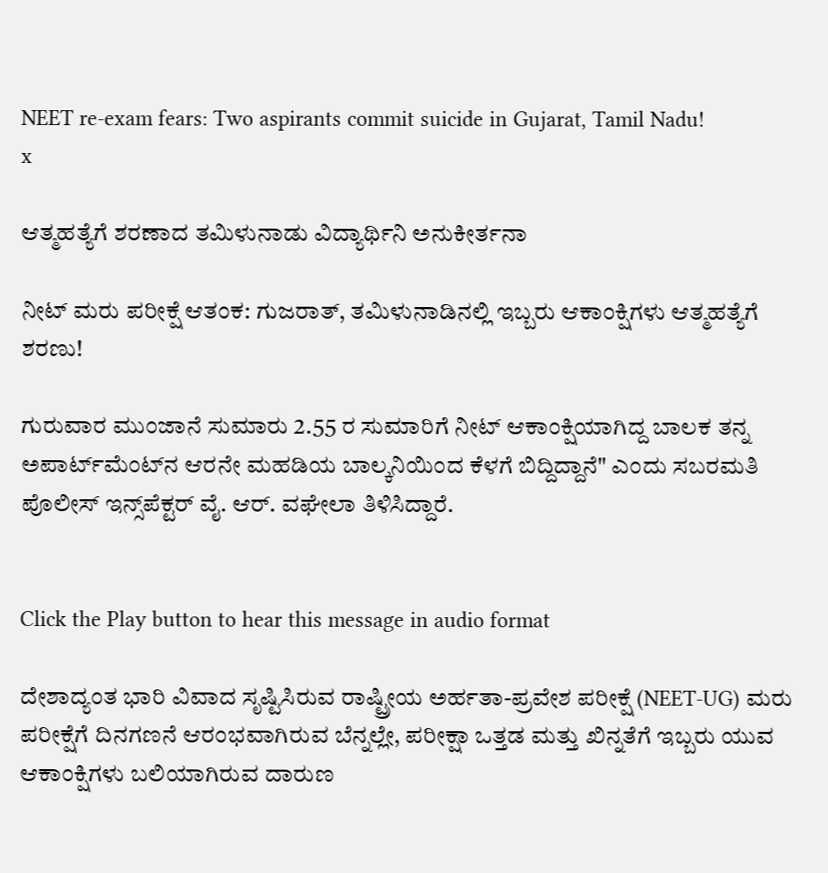NEET re-exam fears: Two aspirants commit suicide in Gujarat, Tamil Nadu!
x

ಆತ್ಮಹತ್ಯೆಗೆ ಶರಣಾದ ತಮಿಳುನಾಡು ವಿದ್ಯಾರ್ಥಿನಿ ಅನುಕೀರ್ತನಾ

ನೀಟ್ ಮರು ಪರೀಕ್ಷೆ ಆತಂಕ: ಗುಜರಾತ್, ತಮಿಳುನಾಡಿನಲ್ಲಿ ಇಬ್ಬರು ಆಕಾಂಕ್ಷಿಗಳು ಆತ್ಮಹತ್ಯೆಗೆ ಶರಣು!

ಗುರುವಾರ ಮುಂಜಾನೆ ಸುಮಾರು 2.55 ರ ಸುಮಾರಿಗೆ ನೀಟ್ ಆಕಾಂಕ್ಷಿಯಾಗಿದ್ದ ಬಾಲಕ ತನ್ನ ಅಪಾರ್ಟ್‌ಮೆಂಟ್‌ನ ಆರನೇ ಮಹಡಿಯ ಬಾಲ್ಕನಿಯಿಂದ ಕೆಳಗೆ ಬಿದ್ದಿದ್ದಾನೆ" ಎಂದು ಸಬರಮತಿ ಪೊಲೀಸ್ ಇನ್ಸ್‌ಪೆಕ್ಟರ್ ವೈ. ಆರ್. ವಘೇಲಾ ತಿಳಿಸಿದ್ದಾರೆ.


Click the Play button to hear this message in audio format

ದೇಶಾದ್ಯಂತ ಭಾರಿ ವಿವಾದ ಸೃಷ್ಟಿಸಿರುವ ರಾಷ್ಟ್ರೀಯ ಅರ್ಹತಾ-ಪ್ರವೇಶ ಪರೀಕ್ಷೆ (NEET-UG) ಮರು ಪರೀಕ್ಷೆಗೆ ದಿನಗಣನೆ ಆರಂಭವಾಗಿರುವ ಬೆನ್ನಲ್ಲೇ, ಪರೀಕ್ಷಾ ಒತ್ತಡ ಮತ್ತು ಖಿನ್ನತೆಗೆ ಇಬ್ಬರು ಯುವ ಆಕಾಂಕ್ಷಿಗಳು ಬಲಿಯಾಗಿರುವ ದಾರುಣ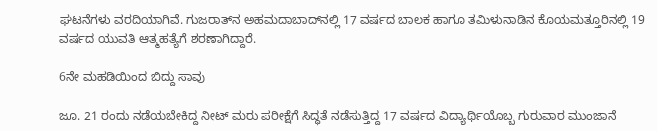ಘಟನೆಗಳು ವರದಿಯಾಗಿವೆ. ಗುಜರಾತ್‌ನ ಅಹಮದಾಬಾದ್‌ನಲ್ಲಿ 17 ವರ್ಷದ ಬಾಲಕ ಹಾಗೂ ತಮಿಳುನಾಡಿನ ಕೊಯಮತ್ತೂರಿನಲ್ಲಿ 19 ವರ್ಷದ ಯುವತಿ ಆತ್ಮಹತ್ಯೆಗೆ ಶರಣಾಗಿದ್ದಾರೆ.

6ನೇ ಮಹಡಿಯಿಂದ ಬಿದ್ದು ಸಾವು

ಜೂ. 21 ರಂದು ನಡೆಯಬೇಕಿದ್ದ ನೀಟ್ ಮರು ಪರೀಕ್ಷೆಗೆ ಸಿದ್ಧತೆ ನಡೆಸುತ್ತಿದ್ದ 17 ವರ್ಷದ ವಿದ್ಯಾರ್ಥಿಯೊಬ್ಬ ಗುರುವಾರ ಮುಂಜಾನೆ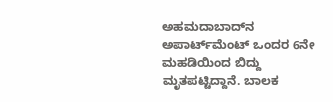ಅಹಮದಾಬಾದ್‌ನ ಅಪಾರ್ಟ್‌ಮೆಂಟ್‌ ಒಂದರ 6ನೇ ಮಹಡಿಯಿಂದ ಬಿದ್ದು ಮೃತಪಟ್ಟಿದ್ದಾನೆ. ಬಾಲಕ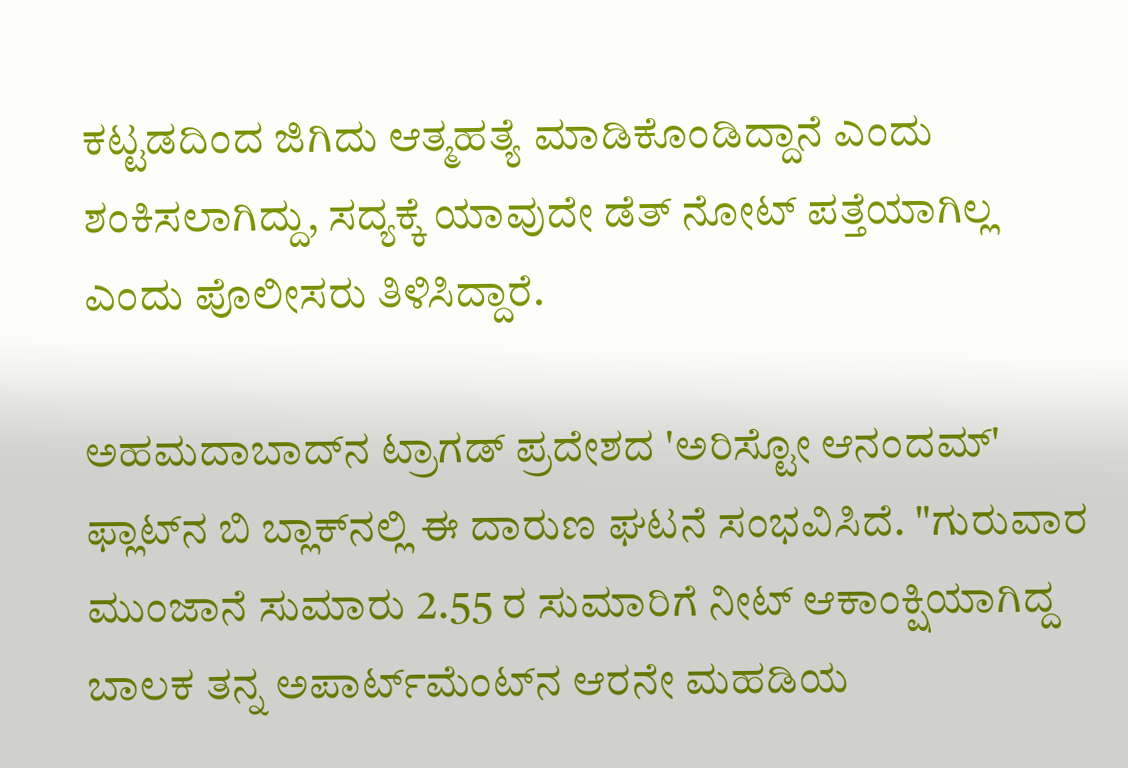ಕಟ್ಟಡದಿಂದ ಜಿಗಿದು ಆತ್ಮಹತ್ಯೆ ಮಾಡಿಕೊಂಡಿದ್ದಾನೆ ಎಂದು ಶಂಕಿಸಲಾಗಿದ್ದು, ಸದ್ಯಕ್ಕೆ ಯಾವುದೇ ಡೆತ್ ನೋಟ್ ಪತ್ತೆಯಾಗಿಲ್ಲ ಎಂದು ಪೊಲೀಸರು ತಿಳಿಸಿದ್ದಾರೆ.

ಅಹಮದಾಬಾದ್‌ನ ಟ್ರಾಗಡ್ ಪ್ರದೇಶದ 'ಅರಿಸ್ಟೋ ಆನಂದಮ್' ಫ್ಲಾಟ್‌ನ ಬಿ ಬ್ಲಾಕ್‌ನಲ್ಲಿ ಈ ದಾರುಣ ಘಟನೆ ಸಂಭವಿಸಿದೆ. "ಗುರುವಾರ ಮುಂಜಾನೆ ಸುಮಾರು 2.55 ರ ಸುಮಾರಿಗೆ ನೀಟ್ ಆಕಾಂಕ್ಷಿಯಾಗಿದ್ದ ಬಾಲಕ ತನ್ನ ಅಪಾರ್ಟ್‌ಮೆಂಟ್‌ನ ಆರನೇ ಮಹಡಿಯ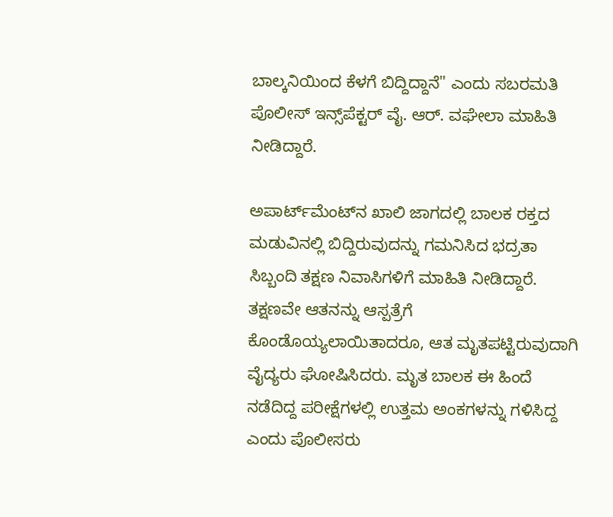ಬಾಲ್ಕನಿಯಿಂದ ಕೆಳಗೆ ಬಿದ್ದಿದ್ದಾನೆ" ಎಂದು ಸಬರಮತಿ ಪೊಲೀಸ್ ಇನ್ಸ್‌ಪೆಕ್ಟರ್ ವೈ. ಆರ್. ವಘೇಲಾ ಮಾಹಿತಿ ನೀಡಿದ್ದಾರೆ.

ಅಪಾರ್ಟ್‌ಮೆಂಟ್‌ನ ಖಾಲಿ ಜಾಗದಲ್ಲಿ ಬಾಲಕ ರಕ್ತದ ಮಡುವಿನಲ್ಲಿ ಬಿದ್ದಿರುವುದನ್ನು ಗಮನಿಸಿದ ಭದ್ರತಾ ಸಿಬ್ಬಂದಿ ತಕ್ಷಣ ನಿವಾಸಿಗಳಿಗೆ ಮಾಹಿತಿ ನೀಡಿದ್ದಾರೆ. ತಕ್ಷಣವೇ ಆತನನ್ನು ಆಸ್ಪತ್ರೆಗೆ ಕೊಂಡೊಯ್ಯಲಾಯಿತಾದರೂ, ಆತ ಮೃತಪಟ್ಟಿರುವುದಾಗಿ ವೈದ್ಯರು ಘೋಷಿಸಿದರು. ಮೃತ ಬಾಲಕ ಈ ಹಿಂದೆ ನಡೆದಿದ್ದ ಪರೀಕ್ಷೆಗಳಲ್ಲಿ ಉತ್ತಮ ಅಂಕಗಳನ್ನು ಗಳಿಸಿದ್ದ ಎಂದು ಪೊಲೀಸರು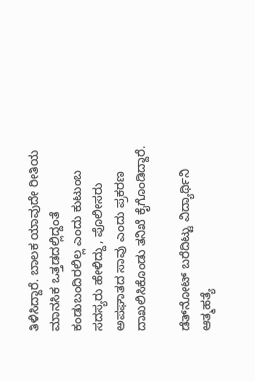ತಿಳಿಸಿದ್ದಾರೆ. ಬಾಲಕ ಯಾವುದೇ ರೀತಿಯ ಮಾನಸಿಕ ಒತ್ತಡದಲ್ಲಿದ್ದಂತೆ ಕಂಡುಬಂದಿರಲಿಲ್ಲ ಎಂದು ಕುಟುಂಬ ಸದಸ್ಯರು ಹೇಳಿದ್ದು, ಪೊಲೀಸರು ಅಪಘಾತದ ಸಾವು ಎಂದು ಪ್ರಕರಣ ದಾಖಲಿಸಿಕೊಂಡು ತನಿಖೆ ಕೈಗೊಂಡಿದ್ದಾರೆ.

ಡೆತ್‌ನೋಟ್ ಬರೆದಿಟ್ಟು ವಿದ್ಯಾರ್ಥಿನಿ ಆತ್ಮಹತ್ಯೆ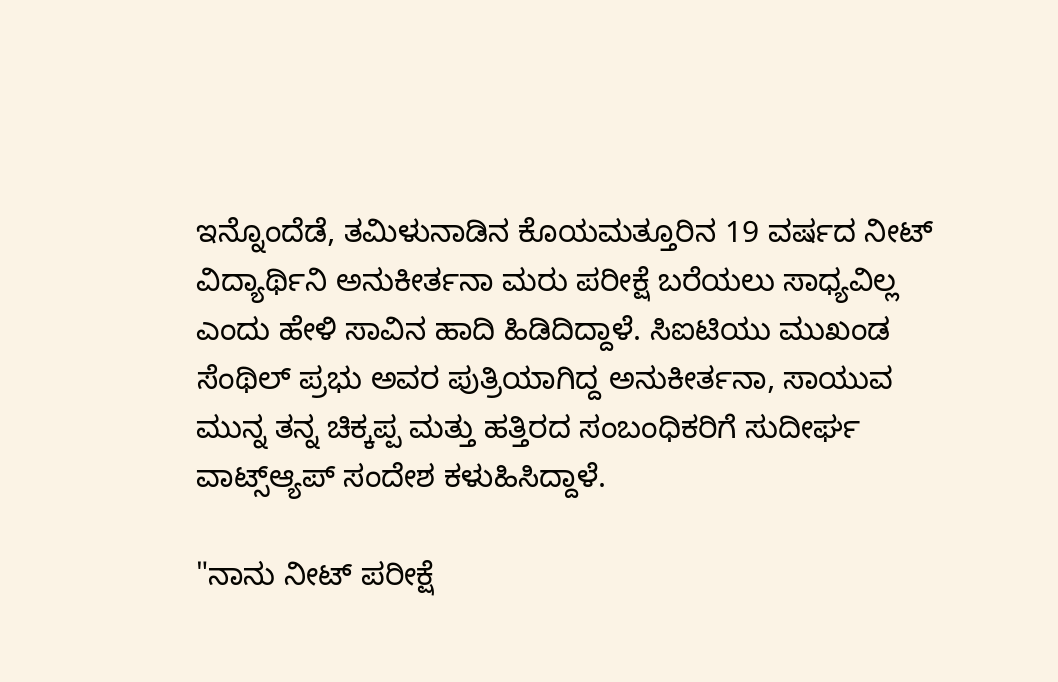ಇನ್ನೊಂದೆಡೆ, ತಮಿಳುನಾಡಿನ ಕೊಯಮತ್ತೂರಿನ 19 ವರ್ಷದ ನೀಟ್ ವಿದ್ಯಾರ್ಥಿನಿ ಅನುಕೀರ್ತನಾ ಮರು ಪರೀಕ್ಷೆ ಬರೆಯಲು ಸಾಧ್ಯವಿಲ್ಲ ಎಂದು ಹೇಳಿ ಸಾವಿನ ಹಾದಿ ಹಿಡಿದಿದ್ದಾಳೆ. ಸಿಐಟಿಯು ಮುಖಂಡ ಸೆಂಥಿಲ್ ಪ್ರಭು ಅವರ ಪುತ್ರಿಯಾಗಿದ್ದ ಅನುಕೀರ್ತನಾ, ಸಾಯುವ ಮುನ್ನ ತನ್ನ ಚಿಕ್ಕಪ್ಪ ಮತ್ತು ಹತ್ತಿರದ ಸಂಬಂಧಿಕರಿಗೆ ಸುದೀರ್ಘ ವಾಟ್ಸ್ಆ್ಯಪ್ ಸಂದೇಶ ಕಳುಹಿಸಿದ್ದಾಳೆ.

"ನಾನು ನೀಟ್ ಪರೀಕ್ಷೆ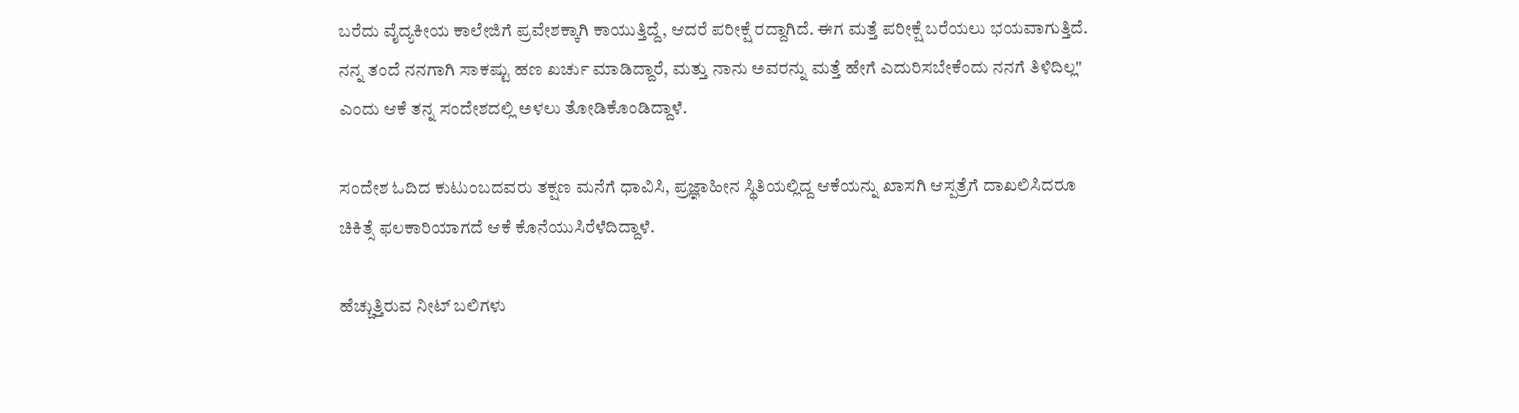ಬರೆದು ವೈದ್ಯಕೀಯ ಕಾಲೇಜಿಗೆ ಪ್ರವೇಶಕ್ಕಾಗಿ ಕಾಯುತ್ತಿದ್ದೆ, ಆದರೆ ಪರೀಕ್ಷೆ ರದ್ದಾಗಿದೆ. ಈಗ ಮತ್ತೆ ಪರೀಕ್ಷೆ ಬರೆಯಲು ಭಯವಾಗುತ್ತಿದೆ. ನನ್ನ ತಂದೆ ನನಗಾಗಿ ಸಾಕಷ್ಟು ಹಣ ಖರ್ಚು ಮಾಡಿದ್ದಾರೆ, ಮತ್ತು ನಾನು ಅವರನ್ನು ಮತ್ತೆ ಹೇಗೆ ಎದುರಿಸಬೇಕೆಂದು ನನಗೆ ತಿಳಿದಿಲ್ಲ" ಎಂದು ಆಕೆ ತನ್ನ ಸಂದೇಶದಲ್ಲಿ ಅಳಲು ತೋಡಿಕೊಂಡಿದ್ದಾಳೆ.

ಸಂದೇಶ ಓದಿದ ಕುಟುಂಬದವರು ತಕ್ಷಣ ಮನೆಗೆ ಧಾವಿಸಿ, ಪ್ರಜ್ಞಾಹೀನ ಸ್ಥಿತಿಯಲ್ಲಿದ್ದ ಆಕೆಯನ್ನು ಖಾಸಗಿ ಆಸ್ಪತ್ರೆಗೆ ದಾಖಲಿಸಿದರೂ ಚಿಕಿತ್ಸೆ ಫಲಕಾರಿಯಾಗದೆ ಆಕೆ ಕೊನೆಯುಸಿರೆಳೆದಿದ್ದಾಳೆ.

ಹೆಚ್ಚುತ್ತಿರುವ ನೀಟ್ ಬಲಿಗಳು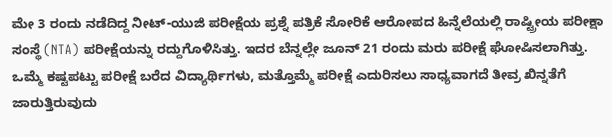ಮೇ 3 ರಂದು ನಡೆದಿದ್ದ ನೀಟ್-ಯುಜಿ ಪರೀಕ್ಷೆಯ ಪ್ರಶ್ನೆ ಪತ್ರಿಕೆ ಸೋರಿಕೆ ಆರೋಪದ ಹಿನ್ನೆಲೆಯಲ್ಲಿ ರಾಷ್ಟ್ರೀಯ ಪರೀಕ್ಷಾ ಸಂಸ್ಥೆ (NTA) ಪರೀಕ್ಷೆಯನ್ನು ರದ್ದುಗೊಳಿಸಿತ್ತು. ಇದರ ಬೆನ್ನಲ್ಲೇ ಜೂನ್ 21 ರಂದು ಮರು ಪರೀಕ್ಷೆ ಘೋಷಿಸಲಾಗಿತ್ತು. ಒಮ್ಮೆ ಕಷ್ಟಪಟ್ಟು ಪರೀಕ್ಷೆ ಬರೆದ ವಿದ್ಯಾರ್ಥಿಗಳು, ಮತ್ತೊಮ್ಮೆ ಪರೀಕ್ಷೆ ಎದುರಿಸಲು ಸಾಧ್ಯವಾಗದೆ ತೀವ್ರ ಖಿನ್ನತೆಗೆ ಜಾರುತ್ತಿರುವುದು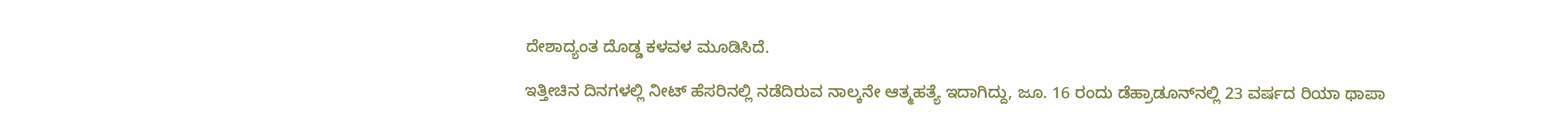ದೇಶಾದ್ಯಂತ ದೊಡ್ಡ ಕಳವಳ ಮೂಡಿಸಿದೆ.

ಇತ್ತೀಚಿನ ದಿನಗಳಲ್ಲಿ ನೀಟ್ ಹೆಸರಿನಲ್ಲಿ ನಡೆದಿರುವ ನಾಲ್ಕನೇ ಆತ್ಮಹತ್ಯೆ ಇದಾಗಿದ್ದು, ಜೂ. 16 ರಂದು ಡೆಹ್ರಾಡೂನ್‌ನಲ್ಲಿ 23 ವರ್ಷದ ರಿಯಾ ಥಾಪಾ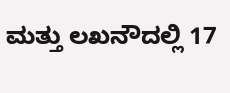ಮತ್ತು ಲಖನೌದಲ್ಲಿ 17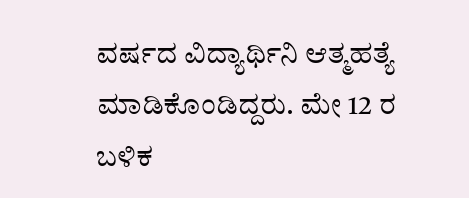ವರ್ಷದ ವಿದ್ಯಾರ್ಥಿನಿ ಆತ್ಮಹತ್ಯೆ ಮಾಡಿಕೊಂಡಿದ್ದರು. ಮೇ 12 ರ ಬಳಿಕ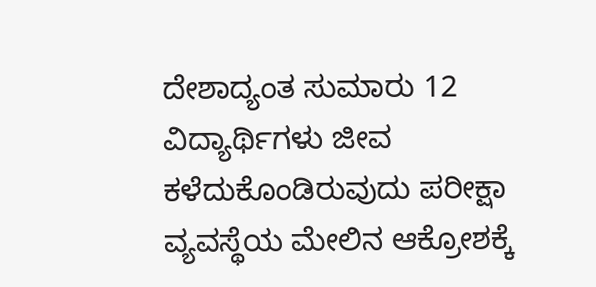ದೇಶಾದ್ಯಂತ ಸುಮಾರು 12 ವಿದ್ಯಾರ್ಥಿಗಳು ಜೀವ ಕಳೆದುಕೊಂಡಿರುವುದು ಪರೀಕ್ಷಾ ವ್ಯವಸ್ಥೆಯ ಮೇಲಿನ ಆಕ್ರೋಶಕ್ಕೆ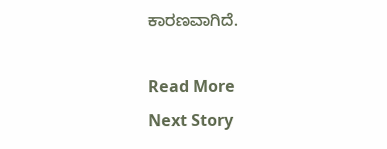ಕಾರಣವಾಗಿದೆ.

Read More
Next Story